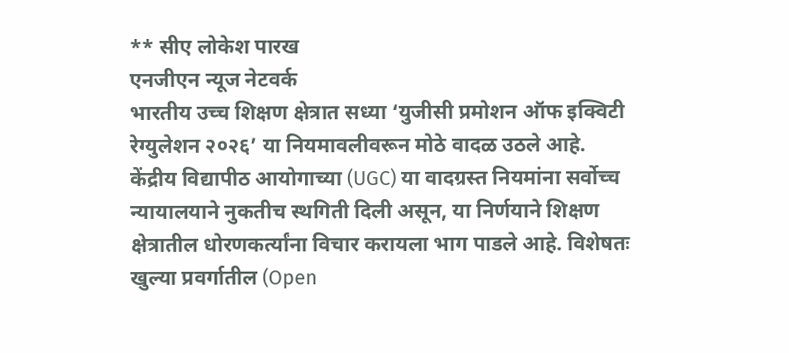** सीए लोकेश पारख
एनजीएन न्यूज नेटवर्क
भारतीय उच्च शिक्षण क्षेत्रात सध्या ‘युजीसी प्रमोशन ऑफ इक्विटी रेग्युलेशन २०२६’ या नियमावलीवरून मोठे वादळ उठले आहे. केंद्रीय विद्यापीठ आयोगाच्या (UGC) या वादग्रस्त नियमांना सर्वोच्च न्यायालयाने नुकतीच स्थगिती दिली असून, या निर्णयाने शिक्षण क्षेत्रातील धोरणकर्त्यांना विचार करायला भाग पाडले आहे. विशेषतः खुल्या प्रवर्गातील (Open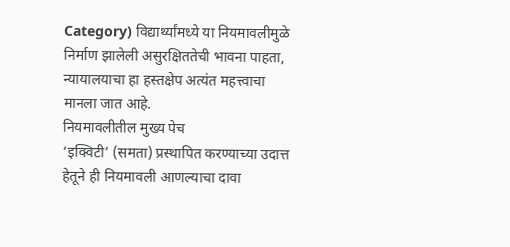Category) विद्यार्थ्यांमध्ये या नियमावलीमुळे निर्माण झालेली असुरक्षिततेची भावना पाहता, न्यायालयाचा हा हस्तक्षेप अत्यंत महत्त्वाचा मानला जात आहे.
नियमावलीतील मुख्य पेच
‘इक्विटी’ (समता) प्रस्थापित करण्याच्या उदात्त हेतूने ही नियमावली आणल्याचा दावा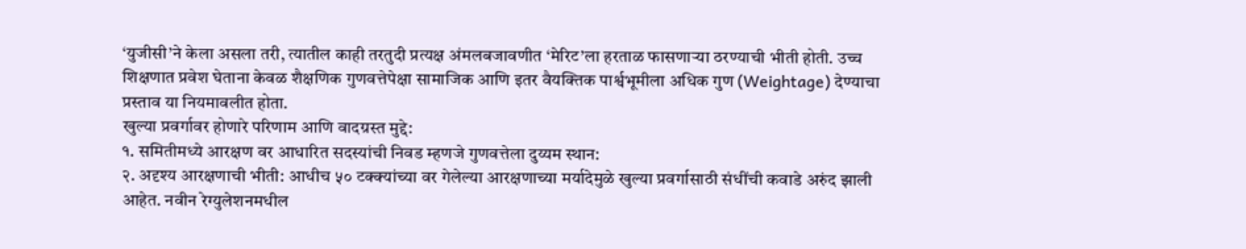‘युजीसी’ने केला असला तरी, त्यातील काही तरतुदी प्रत्यक्ष अंमलबजावणीत ‘मेरिट’ला हरताळ फासणाऱ्या ठरण्याची भीती होती. उच्च शिक्षणात प्रवेश घेताना केवळ शैक्षणिक गुणवत्तेपेक्षा सामाजिक आणि इतर वैयक्तिक पार्श्वभूमीला अधिक गुण (Weightage) देण्याचा प्रस्ताव या नियमावलीत होता.
खुल्या प्रवर्गावर होणारे परिणाम आणि वादग्रस्त मुद्दे:
१. समितीमध्ये आरक्षण वर आधारित सदस्यांची निवड म्हणजे गुणवत्तेला दुय्यम स्थान:
२. अदृश्य आरक्षणाची भीती: आधीच ५० टक्क्यांच्या वर गेलेल्या आरक्षणाच्या मर्यादेमुळे खुल्या प्रवर्गासाठी संधींची कवाडे अरुंद झाली आहेत. नवीन रेग्युलेशनमधील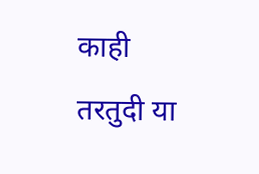काही तरतुदी या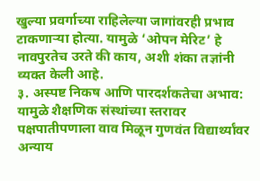खुल्या प्रवर्गाच्या राहिलेल्या जागांवरही प्रभाव टाकणाऱ्या होत्या. यामुळे ‘ओपन मेरिट’ हे नावपुरतेच उरते की काय, अशी शंका तज्ञांनी व्यक्त केली आहे.
३. अस्पष्ट निकष आणि पारदर्शकतेचा अभाव: यामुळे शैक्षणिक संस्थांच्या स्तरावर पक्षपातीपणाला वाव मिळून गुणवंत विद्यार्थ्यांवर अन्याय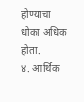होण्याचा धोका अधिक होता.
४. आर्थिक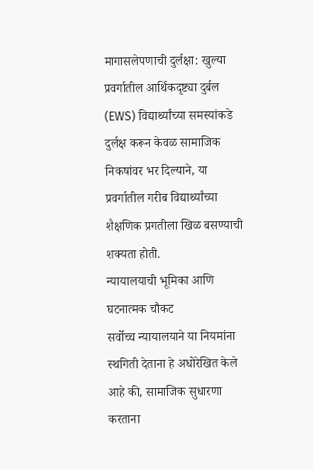मागासलेपणाची दुर्लक्षा: खुल्या प्रवर्गातील आर्थिकदृष्ट्या दुर्बल (EWS) विद्यार्थ्यांच्या समस्यांकडे दुर्लक्ष करून केवळ सामाजिक निकषांवर भर दिल्याने, या प्रवर्गातील गरीब विद्यार्थ्यांच्या शैक्षणिक प्रगतीला खिळ बसण्याची शक्यता होती.
न्यायालयाची भूमिका आणि घटनात्मक चौकट
सर्वोच्च न्यायालयाने या नियमांना स्थगिती देताना हे अधोरेखित केले आहे की, सामाजिक सुधारणा करताना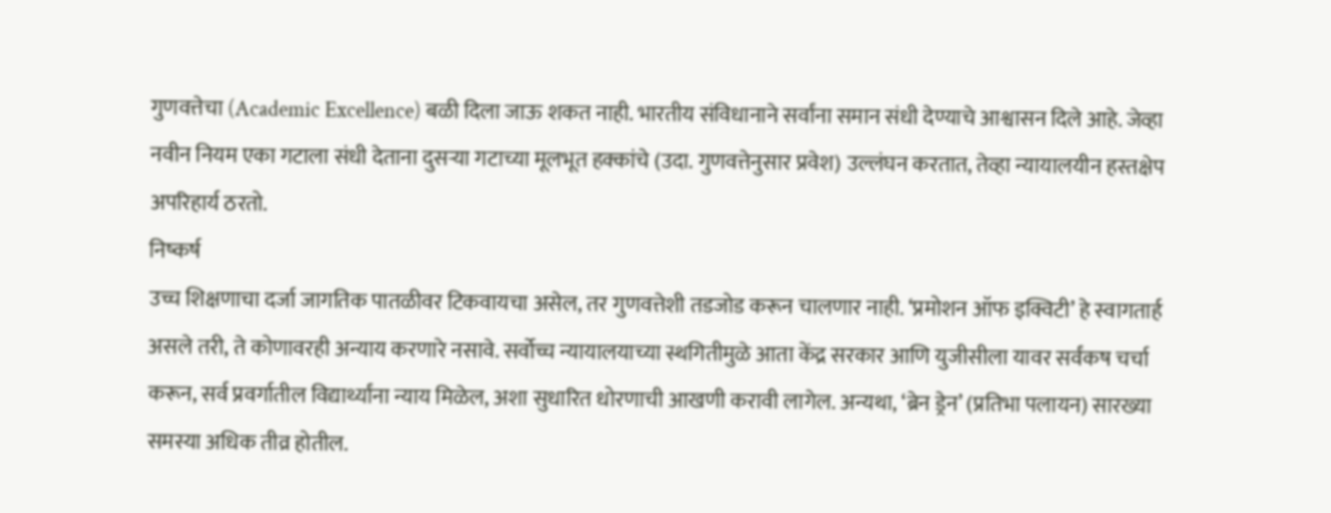गुणवत्तेचा (Academic Excellence) बळी दिला जाऊ शकत नाही. भारतीय संविधानाने सर्वांना समान संधी देण्याचे आश्वासन दिले आहे. जेव्हा नवीन नियम एका गटाला संधी देताना दुसऱ्या गटाच्या मूलभूत हक्कांचे (उदा. गुणवत्तेनुसार प्रवेश) उल्लंघन करतात, तेव्हा न्यायालयीन हस्तक्षेप अपरिहार्य ठरतो.
निष्कर्ष
उच्च शिक्षणाचा दर्जा जागतिक पातळीवर टिकवायचा असेल, तर गुणवत्तेशी तडजोड करून चालणार नाही. ‘प्रमोशन ऑफ इक्विटी’ हे स्वागतार्ह असले तरी, ते कोणावरही अन्याय करणारे नसावे. सर्वोच्च न्यायालयाच्या स्थगितीमुळे आता केंद्र सरकार आणि युजीसीला यावर सर्वंकष चर्चा करून, सर्व प्रवर्गातील विद्यार्थ्यांना न्याय मिळेल, अशा सुधारित धोरणाची आखणी करावी लागेल. अन्यथा, ‘ब्रेन ड्रेन’ (प्रतिभा पलायन) सारख्या समस्या अधिक तीव्र होतील.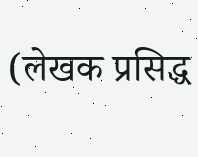(लेखक प्रसिद्ध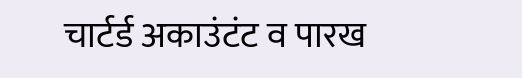चार्टर्ड अकाउंटंट व पारख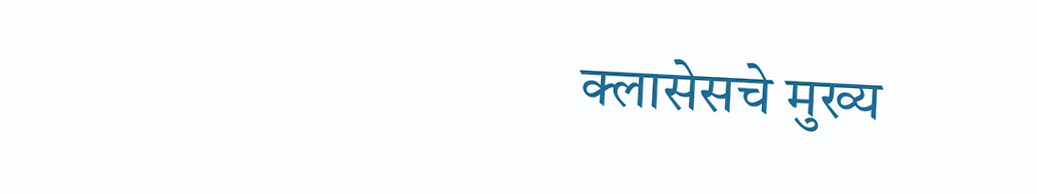क्लासेसचे मुख्य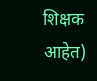शिक्षक आहेत)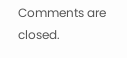Comments are closed.